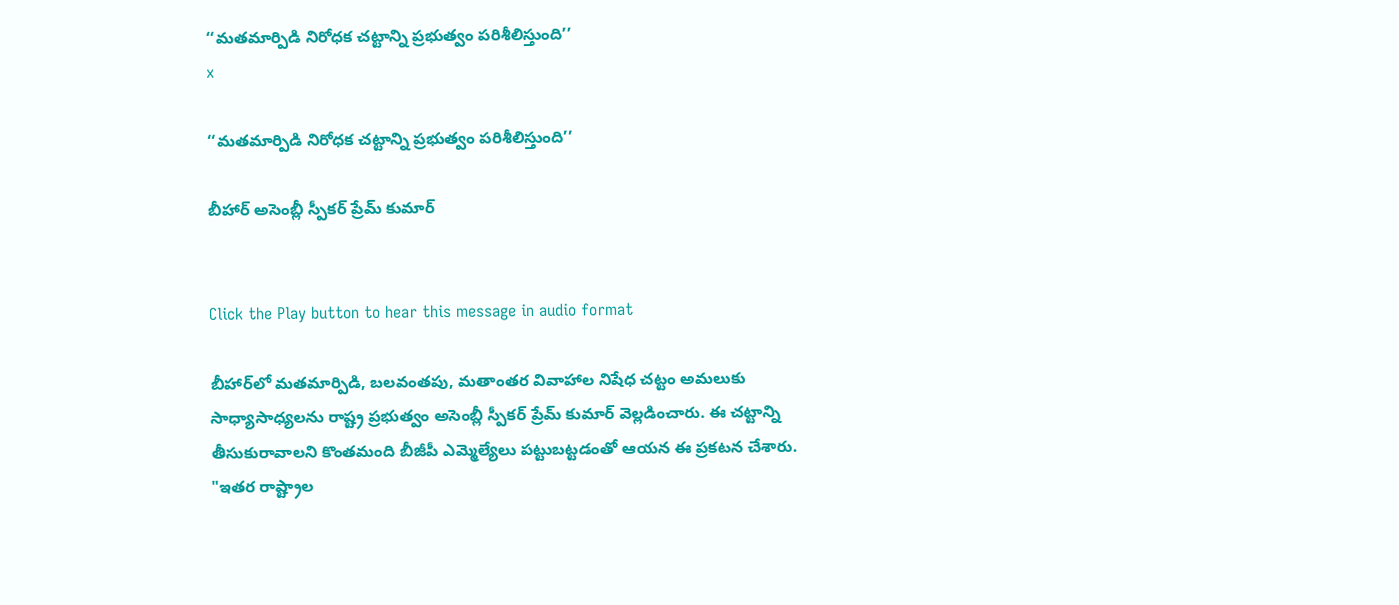‘‘మతమార్పిడి నిరోధక చట్టాన్ని ప్రభుత్వం పరిశీలిస్తుంది’’
x

‘‘మతమార్పిడి నిరోధక చట్టాన్ని ప్రభుత్వం పరిశీలిస్తుంది’’

బీహార్ అసెంబ్లీ స్పీకర్ ప్రేమ్ కుమార్


Click the Play button to hear this message in audio format

బీహార్‌లో మతమార్పిడి, బలవంతపు, మతాంతర వివాహాల నిషేధ చట్టం అమలుకు సాధ్యాసాధ్యలను రాష్ట్ర ప్రభుత్వం అసెంబ్లీ స్పీకర్ ప్రేమ్ కుమార్ వెల్లడించారు. ఈ చట్టాన్ని తీసుకురావాలని కొంతమంది బీజీపీ ఎమ్మెల్యేలు పట్టుబట్టడంతో ఆయన ఈ ప్రకటన చేశారు. "ఇతర రాష్ట్రాల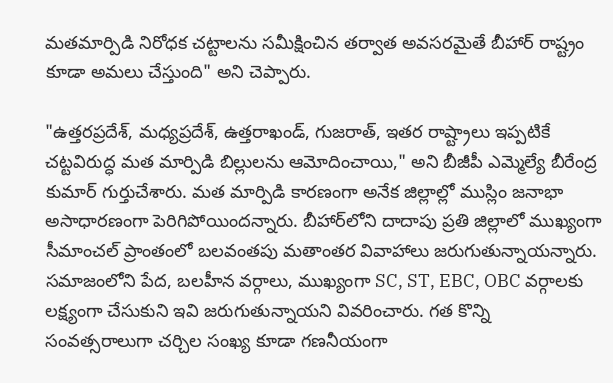మతమార్పిడి నిరోధక చట్టాలను సమీక్షించిన తర్వాత అవసరమైతే బీహార్‌ రాష్ట్రం కూడా అమలు చేస్తుంది" అని చెప్పారు.

"ఉత్తరప్రదేశ్, మధ్యప్రదేశ్, ఉత్తరాఖండ్, గుజరాత్, ఇతర రాష్ట్రాలు ఇప్పటికే చట్టవిరుద్ధ మత మార్పిడి బిల్లులను ఆమోదించాయి," అని బీజీపీ ఎమ్మెల్యే బీరేంద్ర కుమార్ గుర్తుచేశారు. మత మార్పిడి కారణంగా అనేక జిల్లాల్లో ముస్లిం జనాభా అసాధారణంగా పెరిగిపోయిందన్నారు. బీహార్‌లోని దాదాపు ప్రతి జిల్లాలో ముఖ్యంగా సీమాంచల్ ప్రాంతంలో బలవంతపు మతాంతర వివాహాలు జరుగుతున్నాయన్నారు. సమాజంలోని పేద, బలహీన వర్గాలు, ముఖ్యంగా SC, ST, EBC, OBC వర్గాలకు లక్ష్యంగా చేసుకుని ఇవి జరుగుతున్నాయని వివరించారు. గత కొన్ని సంవత్సరాలుగా చర్చిల సంఖ్య కూడా గణనీయంగా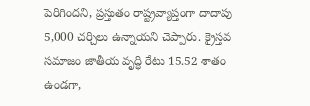పెరిగిందని, ప్రస్తుతం రాష్ట్రవ్యాప్తంగా దాదాపు 5,000 చర్చిలు ఉన్నాయని చెప్పారు. క్రైస్తవ సమాజం జాతీయ వృద్ధి రేటు 15.52 శాతం ఉండగా,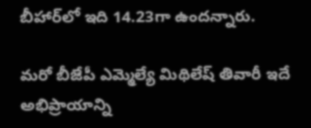బీహార్‌లో ఇది 14.23గా ఉందన్నారు.

మరో బీజేపీ ఎమ్మెల్యే మిథిలేష్ తివారీ ఇదే అభిప్రాయాన్ని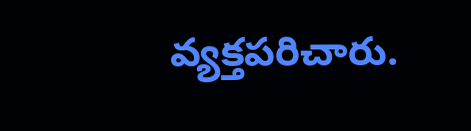వ్యక్తపరిచారు.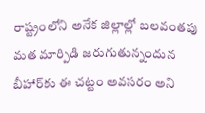రాష్ట్రంలోని అనేక జిల్లాల్లో బలవంతపు మత మార్పిడి జరుగుతున్నందున బీహార్‌కు ఈ చట్టం అవసరం అని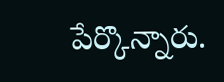పేర్కొన్నారు.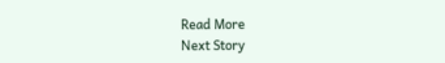Read More
Next Story